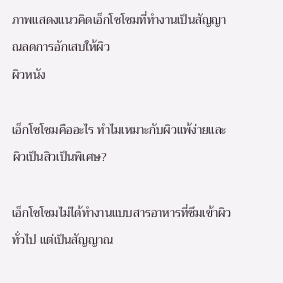ภาพแสดงแนวคิดเอ็กโซโซมที่ทำงานเป็นสัญญาณลดการอักเสบให้ผิว
ผิวหนัง

เอ็กโซโซมคืออะไร ทำไมเหมาะกับผิวแพ้ง่ายและผิวเป็นสิวเป็นพิเศษ?

เอ็กโซโซมไม่ได้ทำงานแบบสารอาหารที่ซึมเข้าผิวทั่วไป แต่เป็นสัญญาณ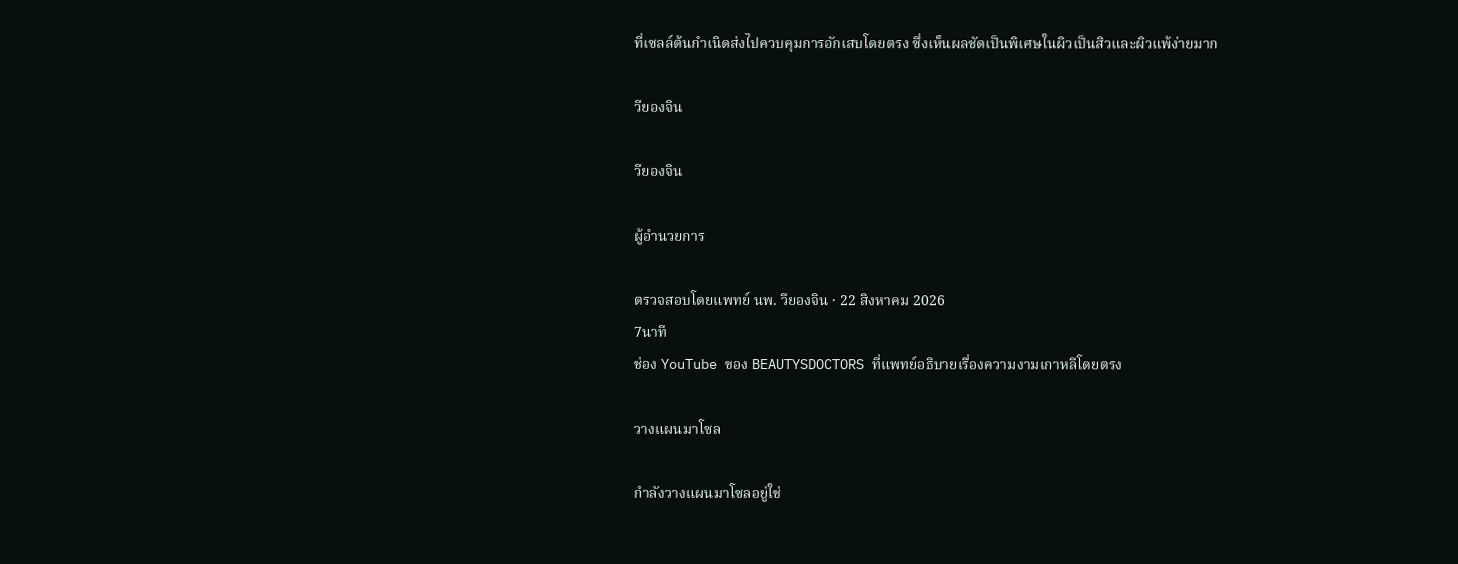ที่เซลล์ต้นกำเนิดส่งไปควบคุมการอักเสบโดยตรง ซึ่งเห็นผลชัดเป็นพิเศษในผิวเป็นสิวและผิวแพ้ง่ายมาก

วียองจิน

วียองจิน

ผู้อำนวยการ

ตรวจสอบโดยแพทย์ นพ. วียองจิน · 22 สิงหาคม 2026
7นาที
ช่อง YouTube ของ BEAUTYSDOCTORS ที่แพทย์อธิบายเรื่องความงามเกาหลีโดยตรง

วางแผนมาโซล

กำลังวางแผนมาโซลอยู่ใช่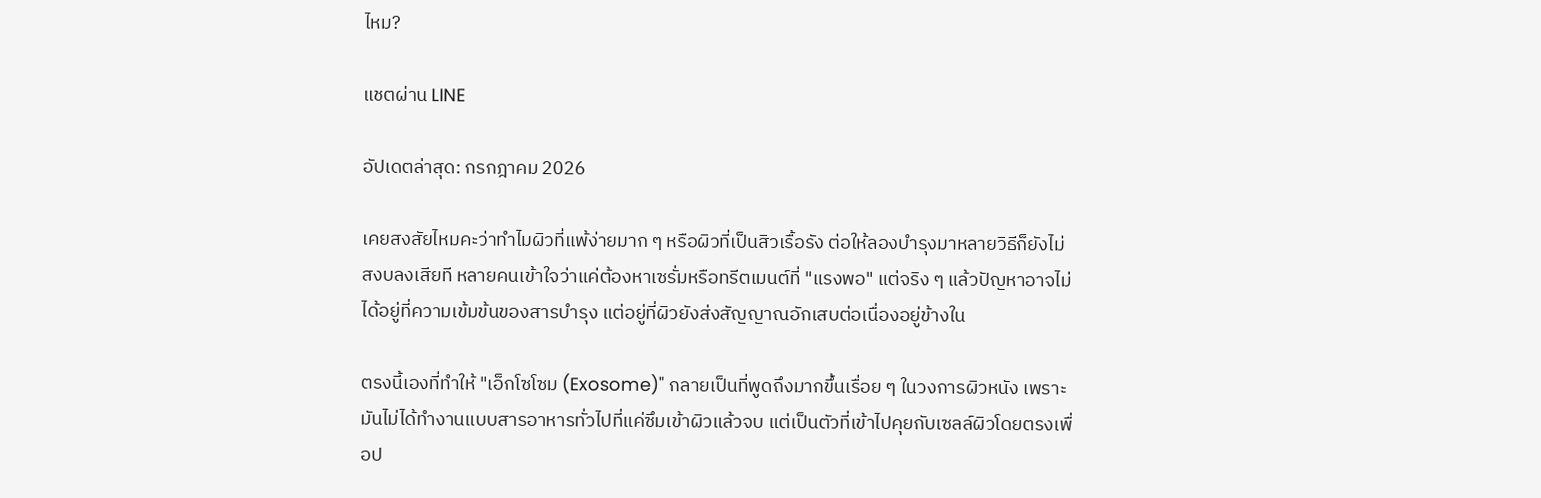ไหม?

แชตผ่าน LINE

อัปเดตล่าสุด: กรกฎาคม 2026

เคยสงสัยไหมคะว่าทำไมผิวที่แพ้ง่ายมาก ๆ หรือผิวที่เป็นสิวเรื้อรัง ต่อให้ลองบำรุงมาหลายวิธีก็ยังไม่สงบลงเสียที หลายคนเข้าใจว่าแค่ต้องหาเซรั่มหรือทรีตเมนต์ที่ "แรงพอ" แต่จริง ๆ แล้วปัญหาอาจไม่ได้อยู่ที่ความเข้มข้นของสารบำรุง แต่อยู่ที่ผิวยังส่งสัญญาณอักเสบต่อเนื่องอยู่ข้างใน

ตรงนี้เองที่ทำให้ "เอ็กโซโซม (Exosome)" กลายเป็นที่พูดถึงมากขึ้นเรื่อย ๆ ในวงการผิวหนัง เพราะมันไม่ได้ทำงานแบบสารอาหารทั่วไปที่แค่ซึมเข้าผิวแล้วจบ แต่เป็นตัวที่เข้าไปคุยกับเซลล์ผิวโดยตรงเพื่อป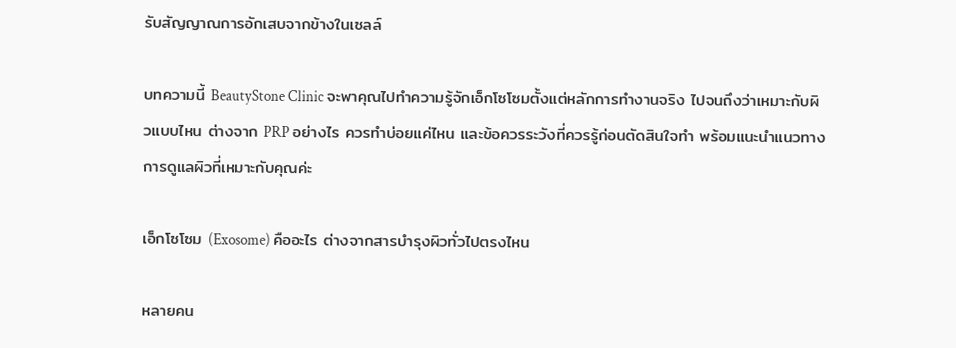รับสัญญาณการอักเสบจากข้างในเซลล์

บทความนี้ BeautyStone Clinic จะพาคุณไปทำความรู้จักเอ็กโซโซมตั้งแต่หลักการทำงานจริง ไปจนถึงว่าเหมาะกับผิวแบบไหน ต่างจาก PRP อย่างไร ควรทำบ่อยแค่ไหน และข้อควรระวังที่ควรรู้ก่อนตัดสินใจทำ พร้อมแนะนำแนวทางการดูแลผิวที่เหมาะกับคุณค่ะ

เอ็กโซโซม (Exosome) คืออะไร ต่างจากสารบำรุงผิวทั่วไปตรงไหน

หลายคน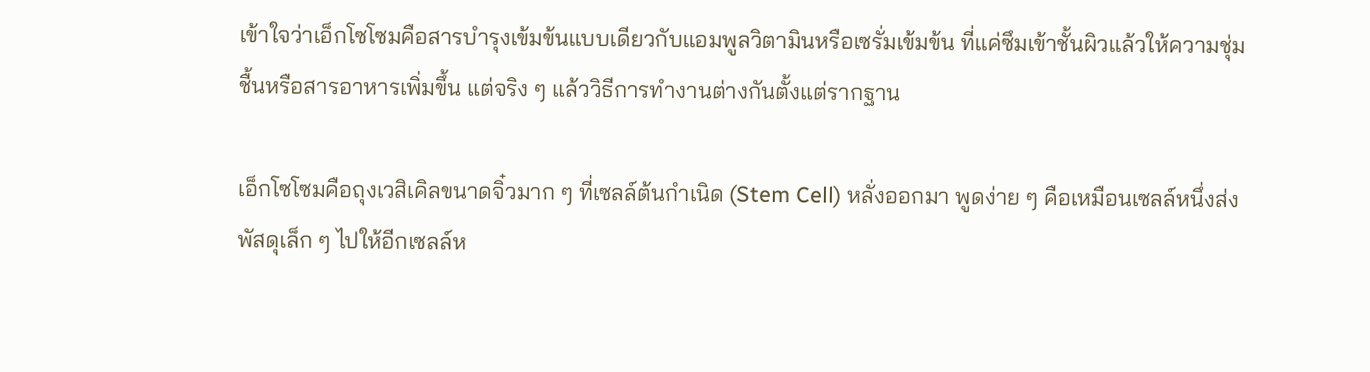เข้าใจว่าเอ็กโซโซมคือสารบำรุงเข้มข้นแบบเดียวกับแอมพูลวิตามินหรือเซรั่มเข้มข้น ที่แค่ซึมเข้าชั้นผิวแล้วให้ความชุ่มชื้นหรือสารอาหารเพิ่มขึ้น แต่จริง ๆ แล้ววิธีการทำงานต่างกันตั้งแต่รากฐาน

เอ็กโซโซมคือถุงเวสิเคิลขนาดจิ๋วมาก ๆ ที่เซลล์ต้นกำเนิด (Stem Cell) หลั่งออกมา พูดง่าย ๆ คือเหมือนเซลล์หนึ่งส่งพัสดุเล็ก ๆ ไปให้อีกเซลล์ห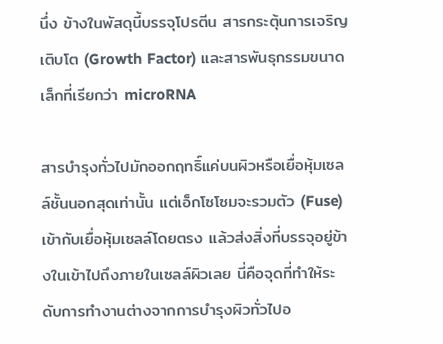นึ่ง ข้างในพัสดุนี้บรรจุโปรตีน สารกระตุ้นการเจริญเติบโต (Growth Factor) และสารพันธุกรรมขนาดเล็กที่เรียกว่า microRNA

สารบำรุงทั่วไปมักออกฤทธิ์แค่บนผิวหรือเยื่อหุ้มเซลล์ชั้นนอกสุดเท่านั้น แต่เอ็กโซโซมจะรวมตัว (Fuse) เข้ากับเยื่อหุ้มเซลล์โดยตรง แล้วส่งสิ่งที่บรรจุอยู่ข้างในเข้าไปถึงภายในเซลล์ผิวเลย นี่คือจุดที่ทำให้ระดับการทำงานต่างจากการบำรุงผิวทั่วไปอ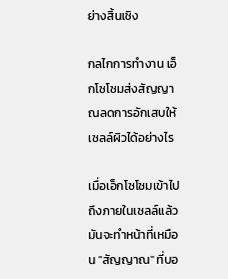ย่างสิ้นเชิง

กลไกการทำงาน เอ็กโซโซมส่งสัญญาณลดการอักเสบให้เซลล์ผิวได้อย่างไร

เมื่อเอ็กโซโซมเข้าไปถึงภายในเซลล์แล้ว มันจะทำหน้าที่เหมือน "สัญญาณ" ที่บอ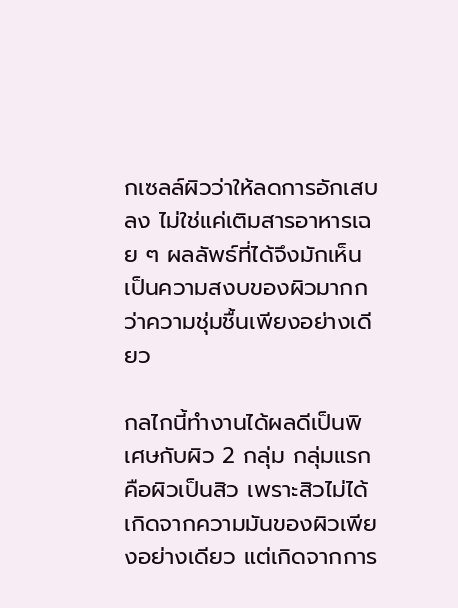กเซลล์ผิวว่าให้ลดการอักเสบลง ไม่ใช่แค่เติมสารอาหารเฉย ๆ ผลลัพธ์ที่ได้จึงมักเห็นเป็นความสงบของผิวมากกว่าความชุ่มชื้นเพียงอย่างเดียว

กลไกนี้ทำงานได้ผลดีเป็นพิเศษกับผิว 2 กลุ่ม กลุ่มแรกคือผิวเป็นสิว เพราะสิวไม่ได้เกิดจากความมันของผิวเพียงอย่างเดียว แต่เกิดจากการ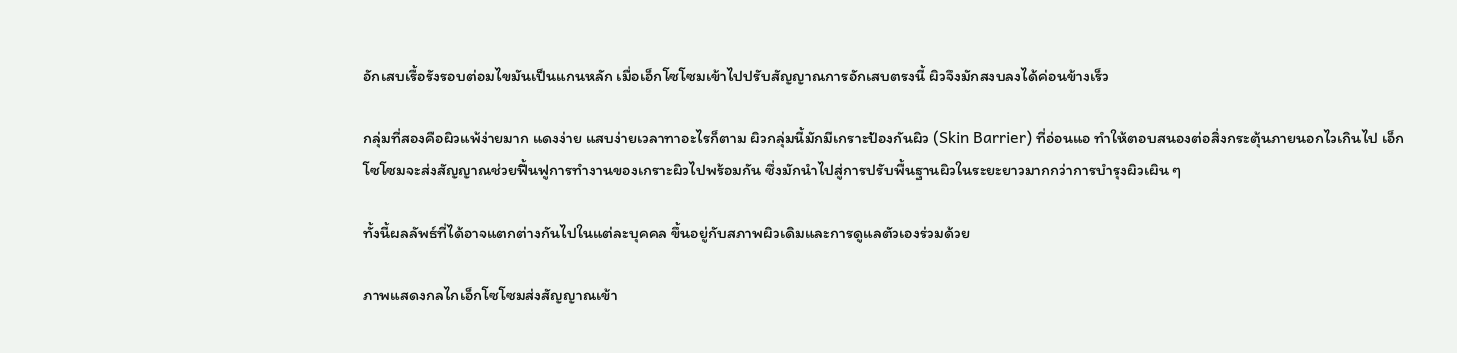อักเสบเรื้อรังรอบต่อมไขมันเป็นแกนหลัก เมื่อเอ็กโซโซมเข้าไปปรับสัญญาณการอักเสบตรงนี้ ผิวจึงมักสงบลงได้ค่อนข้างเร็ว

กลุ่มที่สองคือผิวแพ้ง่ายมาก แดงง่าย แสบง่ายเวลาทาอะไรก็ตาม ผิวกลุ่มนี้มักมีเกราะป้องกันผิว (Skin Barrier) ที่อ่อนแอ ทำให้ตอบสนองต่อสิ่งกระตุ้นภายนอกไวเกินไป เอ็กโซโซมจะส่งสัญญาณช่วยฟื้นฟูการทำงานของเกราะผิวไปพร้อมกัน ซึ่งมักนำไปสู่การปรับพื้นฐานผิวในระยะยาวมากกว่าการบำรุงผิวเผิน ๆ

ทั้งนี้ผลลัพธ์ที่ได้อาจแตกต่างกันไปในแต่ละบุคคล ขึ้นอยู่กับสภาพผิวเดิมและการดูแลตัวเองร่วมด้วย

ภาพแสดงกลไกเอ็กโซโซมส่งสัญญาณเข้า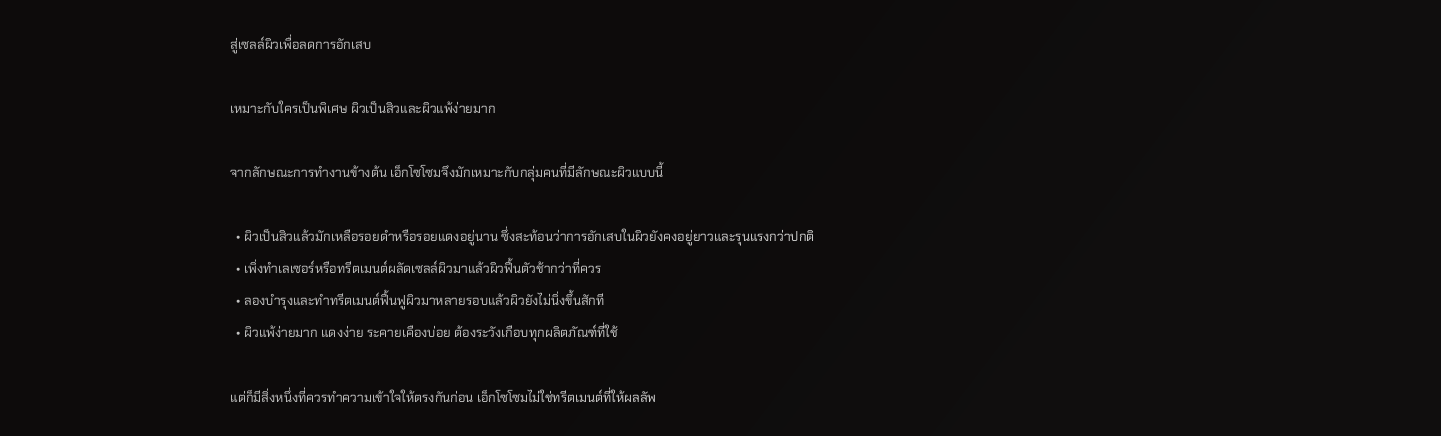สู่เซลล์ผิวเพื่อลดการอักเสบ

เหมาะกับใครเป็นพิเศษ ผิวเป็นสิวและผิวแพ้ง่ายมาก

จากลักษณะการทำงานข้างต้น เอ็กโซโซมจึงมักเหมาะกับกลุ่มคนที่มีลักษณะผิวแบบนี้

  • ผิวเป็นสิวแล้วมักเหลือรอยดำหรือรอยแดงอยู่นาน ซึ่งสะท้อนว่าการอักเสบในผิวยังคงอยู่ยาวและรุนแรงกว่าปกติ
  • เพิ่งทำเลเซอร์หรือทรีตเมนต์ผลัดเซลล์ผิวมาแล้วผิวฟื้นตัวช้ากว่าที่ควร
  • ลองบำรุงและทำทรีตเมนต์ฟื้นฟูผิวมาหลายรอบแล้วผิวยังไม่นิ่งขึ้นสักที
  • ผิวแพ้ง่ายมาก แดงง่าย ระคายเคืองบ่อย ต้องระวังเกือบทุกผลิตภัณฑ์ที่ใช้

แต่ก็มีสิ่งหนึ่งที่ควรทำความเข้าใจให้ตรงกันก่อน เอ็กโซโซมไม่ใช่ทรีตเมนต์ที่ให้ผลลัพ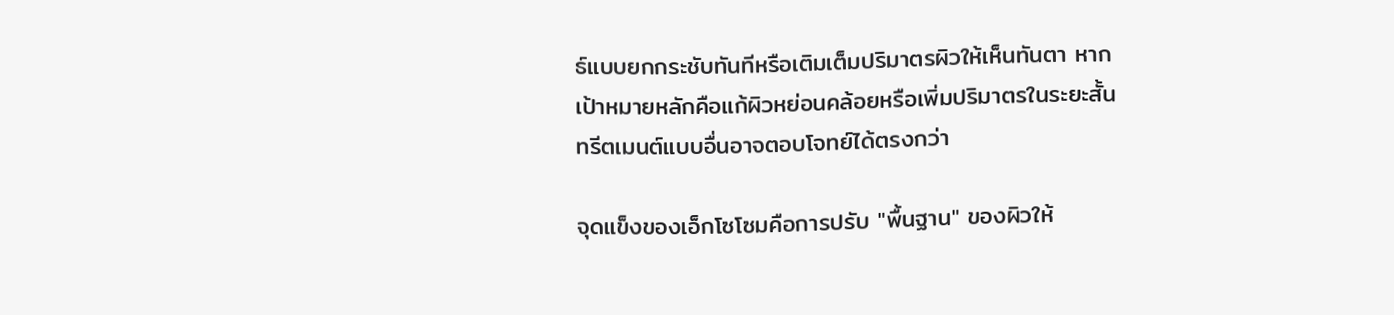ธ์แบบยกกระชับทันทีหรือเติมเต็มปริมาตรผิวให้เห็นทันตา หากเป้าหมายหลักคือแก้ผิวหย่อนคล้อยหรือเพิ่มปริมาตรในระยะสั้น ทรีตเมนต์แบบอื่นอาจตอบโจทย์ได้ตรงกว่า

จุดแข็งของเอ็กโซโซมคือการปรับ "พื้นฐาน" ของผิวให้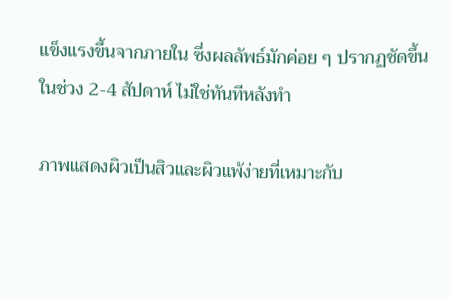แข็งแรงขึ้นจากภายใน ซึ่งผลลัพธ์มักค่อย ๆ ปรากฏชัดขึ้นในช่วง 2-4 สัปดาห์ ไม่ใช่ทันทีหลังทำ

ภาพแสดงผิวเป็นสิวและผิวแพ้ง่ายที่เหมาะกับ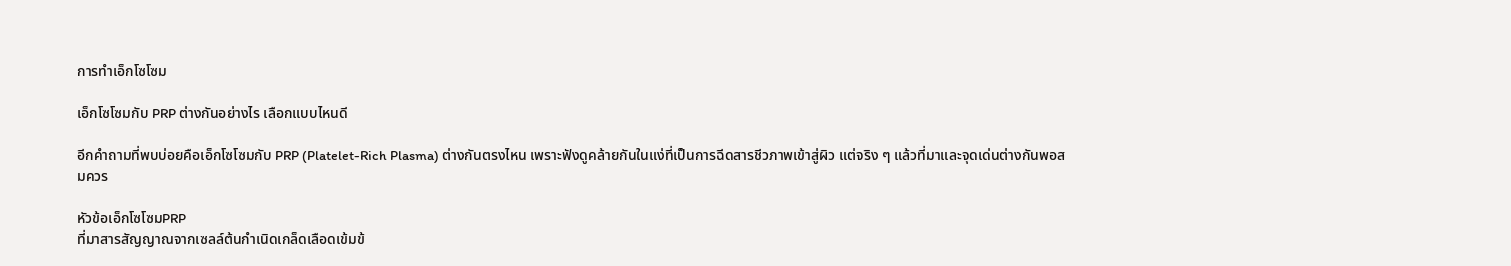การทำเอ็กโซโซม

เอ็กโซโซมกับ PRP ต่างกันอย่างไร เลือกแบบไหนดี

อีกคำถามที่พบบ่อยคือเอ็กโซโซมกับ PRP (Platelet-Rich Plasma) ต่างกันตรงไหน เพราะฟังดูคล้ายกันในแง่ที่เป็นการฉีดสารชีวภาพเข้าสู่ผิว แต่จริง ๆ แล้วที่มาและจุดเด่นต่างกันพอสมควร

หัวข้อเอ็กโซโซมPRP
ที่มาสารสัญญาณจากเซลล์ต้นกำเนิดเกล็ดเลือดเข้มข้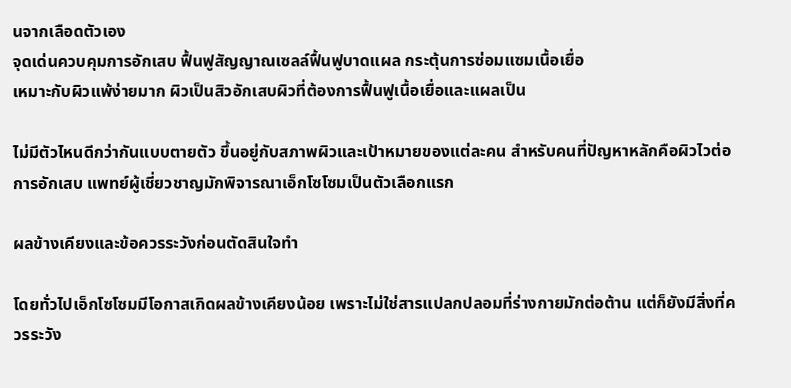นจากเลือดตัวเอง
จุดเด่นควบคุมการอักเสบ ฟื้นฟูสัญญาณเซลล์ฟื้นฟูบาดแผล กระตุ้นการซ่อมแซมเนื้อเยื่อ
เหมาะกับผิวแพ้ง่ายมาก ผิวเป็นสิวอักเสบผิวที่ต้องการฟื้นฟูเนื้อเยื่อและแผลเป็น

ไม่มีตัวไหนดีกว่ากันแบบตายตัว ขึ้นอยู่กับสภาพผิวและเป้าหมายของแต่ละคน สำหรับคนที่ปัญหาหลักคือผิวไวต่อการอักเสบ แพทย์ผู้เชี่ยวชาญมักพิจารณาเอ็กโซโซมเป็นตัวเลือกแรก

ผลข้างเคียงและข้อควรระวังก่อนตัดสินใจทำ

โดยทั่วไปเอ็กโซโซมมีโอกาสเกิดผลข้างเคียงน้อย เพราะไม่ใช่สารแปลกปลอมที่ร่างกายมักต่อต้าน แต่ก็ยังมีสิ่งที่ควรระวัง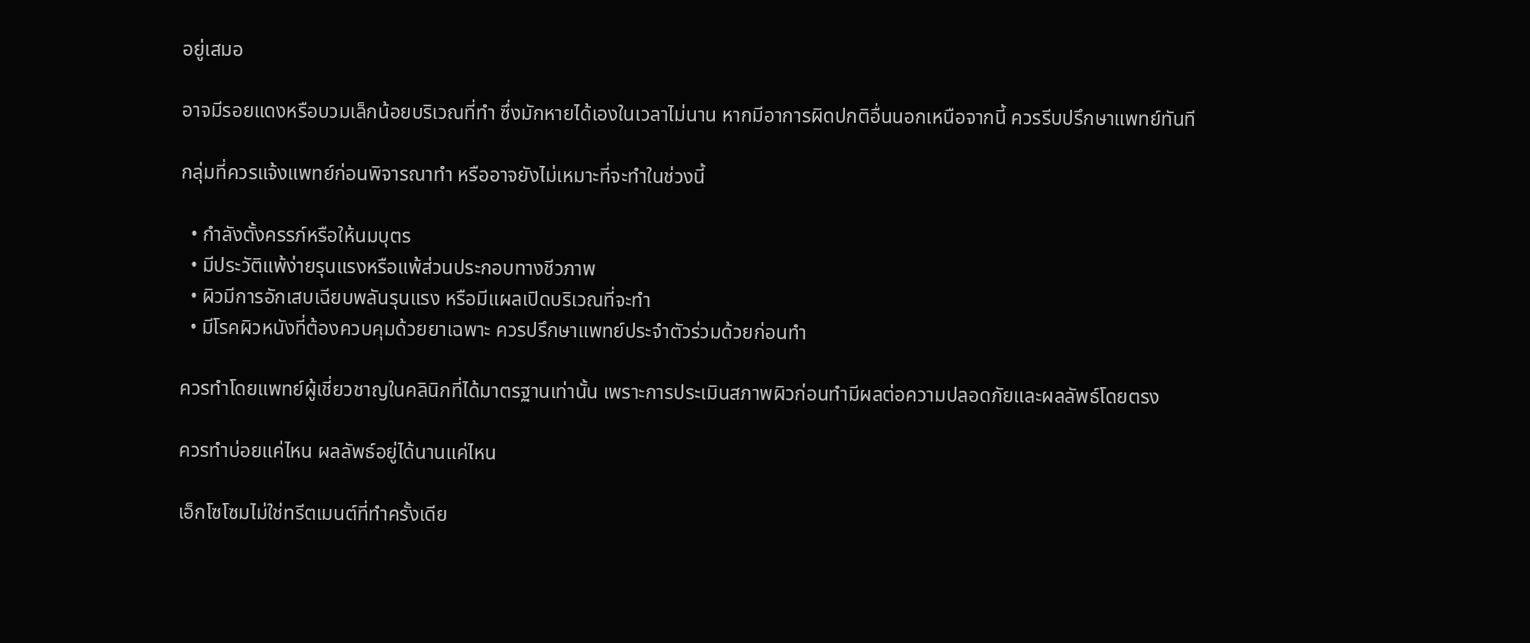อยู่เสมอ

อาจมีรอยแดงหรือบวมเล็กน้อยบริเวณที่ทำ ซึ่งมักหายได้เองในเวลาไม่นาน หากมีอาการผิดปกติอื่นนอกเหนือจากนี้ ควรรีบปรึกษาแพทย์ทันที

กลุ่มที่ควรแจ้งแพทย์ก่อนพิจารณาทำ หรืออาจยังไม่เหมาะที่จะทำในช่วงนี้

  • กำลังตั้งครรภ์หรือให้นมบุตร
  • มีประวัติแพ้ง่ายรุนแรงหรือแพ้ส่วนประกอบทางชีวภาพ
  • ผิวมีการอักเสบเฉียบพลันรุนแรง หรือมีแผลเปิดบริเวณที่จะทำ
  • มีโรคผิวหนังที่ต้องควบคุมด้วยยาเฉพาะ ควรปรึกษาแพทย์ประจำตัวร่วมด้วยก่อนทำ

ควรทำโดยแพทย์ผู้เชี่ยวชาญในคลินิกที่ได้มาตรฐานเท่านั้น เพราะการประเมินสภาพผิวก่อนทำมีผลต่อความปลอดภัยและผลลัพธ์โดยตรง

ควรทำบ่อยแค่ไหน ผลลัพธ์อยู่ได้นานแค่ไหน

เอ็กโซโซมไม่ใช่ทรีตเมนต์ที่ทำครั้งเดีย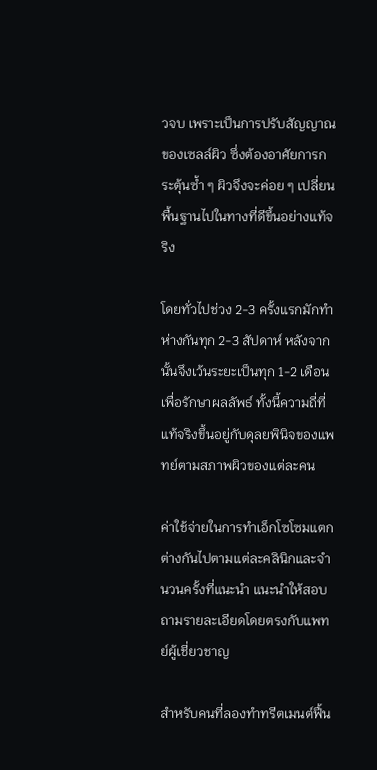วจบ เพราะเป็นการปรับสัญญาณของเซลล์ผิว ซึ่งต้องอาศัยการกระตุ้นซ้ำ ๆ ผิวจึงจะค่อย ๆ เปลี่ยนพื้นฐานไปในทางที่ดีขึ้นอย่างแท้จริง

โดยทั่วไปช่วง 2-3 ครั้งแรกมักทำห่างกันทุก 2-3 สัปดาห์ หลังจากนั้นจึงเว้นระยะเป็นทุก 1-2 เดือนเพื่อรักษาผลลัพธ์ ทั้งนี้ความถี่ที่แท้จริงขึ้นอยู่กับดุลยพินิจของแพทย์ตามสภาพผิวของแต่ละคน

ค่าใช้จ่ายในการทำเอ็กโซโซมแตกต่างกันไปตามแต่ละคลินิกและจำนวนครั้งที่แนะนำ แนะนำให้สอบถามรายละเอียดโดยตรงกับแพทย์ผู้เชี่ยวชาญ

สำหรับคนที่ลองทำทรีตเมนต์ฟื้น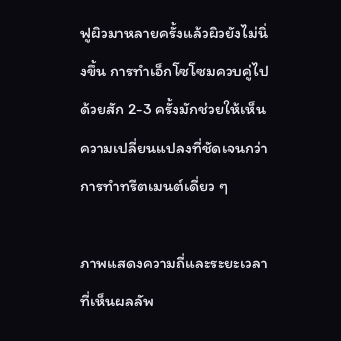ฟูผิวมาหลายครั้งแล้วผิวยังไม่นิ่งขึ้น การทำเอ็กโซโซมควบคู่ไปด้วยสัก 2-3 ครั้งมักช่วยให้เห็นความเปลี่ยนแปลงที่ชัดเจนกว่าการทำทรีตเมนต์เดี่ยว ๆ

ภาพแสดงความถี่และระยะเวลาที่เห็นผลลัพ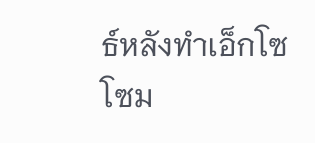ธ์หลังทำเอ็กโซโซม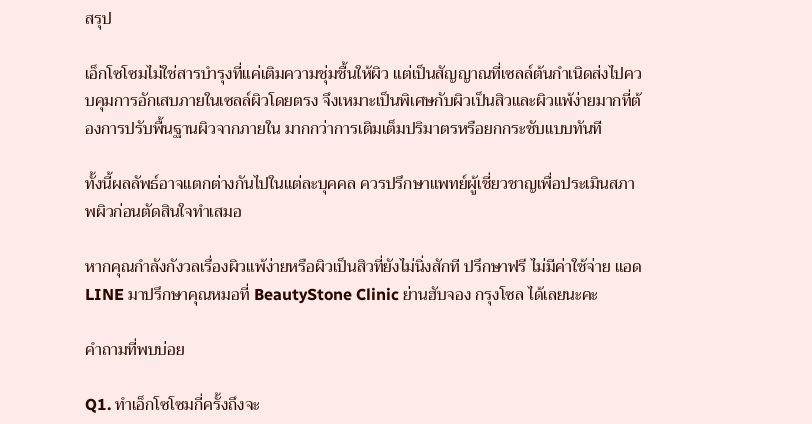สรุป

เอ็กโซโซมไม่ใช่สารบำรุงที่แค่เติมความชุ่มชื้นให้ผิว แต่เป็นสัญญาณที่เซลล์ต้นกำเนิดส่งไปควบคุมการอักเสบภายในเซลล์ผิวโดยตรง จึงเหมาะเป็นพิเศษกับผิวเป็นสิวและผิวแพ้ง่ายมากที่ต้องการปรับพื้นฐานผิวจากภายใน มากกว่าการเติมเต็มปริมาตรหรือยกกระชับแบบทันที

ทั้งนี้ผลลัพธ์อาจแตกต่างกันไปในแต่ละบุคคล ควรปรึกษาแพทย์ผู้เชี่ยวชาญเพื่อประเมินสภาพผิวก่อนตัดสินใจทำเสมอ

หากคุณกำลังกังวลเรื่องผิวแพ้ง่ายหรือผิวเป็นสิวที่ยังไม่นิ่งสักที ปรึกษาฟรี ไม่มีค่าใช้จ่าย แอด LINE มาปรึกษาคุณหมอที่ BeautyStone Clinic ย่านฮับจอง กรุงโซล ได้เลยนะคะ

คำถามที่พบบ่อย

Q1. ทำเอ็กโซโซมกี่ครั้งถึงจะ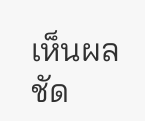เห็นผลชัด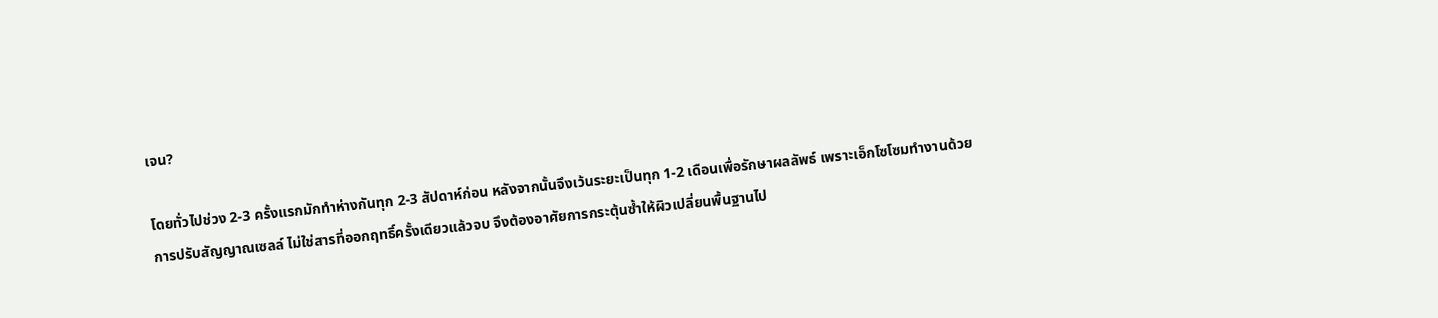เจน?

โดยทั่วไปช่วง 2-3 ครั้งแรกมักทำห่างกันทุก 2-3 สัปดาห์ก่อน หลังจากนั้นจึงเว้นระยะเป็นทุก 1-2 เดือนเพื่อรักษาผลลัพธ์ เพราะเอ็กโซโซมทำงานด้วยการปรับสัญญาณเซลล์ ไม่ใช่สารที่ออกฤทธิ์ครั้งเดียวแล้วจบ จึงต้องอาศัยการกระตุ้นซ้ำให้ผิวเปลี่ยนพื้นฐานไป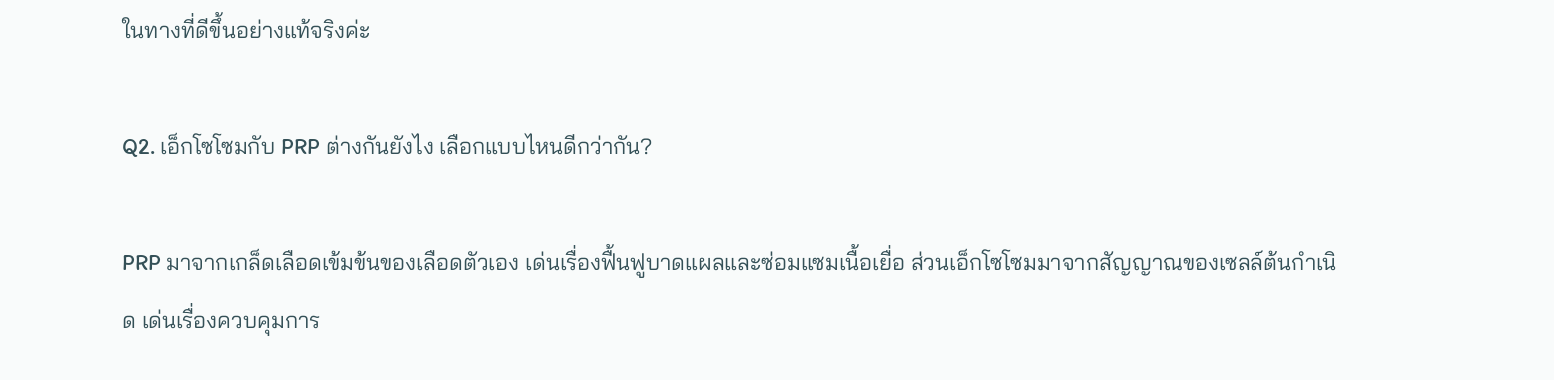ในทางที่ดีขึ้นอย่างแท้จริงค่ะ

Q2. เอ็กโซโซมกับ PRP ต่างกันยังไง เลือกแบบไหนดีกว่ากัน?

PRP มาจากเกล็ดเลือดเข้มข้นของเลือดตัวเอง เด่นเรื่องฟื้นฟูบาดแผลและซ่อมแซมเนื้อเยื่อ ส่วนเอ็กโซโซมมาจากสัญญาณของเซลล์ต้นกำเนิด เด่นเรื่องควบคุมการ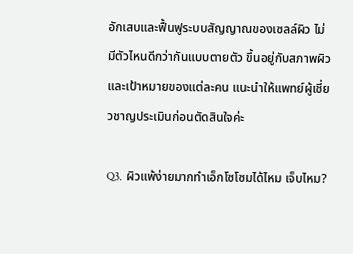อักเสบและฟื้นฟูระบบสัญญาณของเซลล์ผิว ไม่มีตัวไหนดีกว่ากันแบบตายตัว ขึ้นอยู่กับสภาพผิวและเป้าหมายของแต่ละคน แนะนำให้แพทย์ผู้เชี่ยวชาญประเมินก่อนตัดสินใจค่ะ

Q3. ผิวแพ้ง่ายมากทำเอ็กโซโซมได้ไหม เจ็บไหม?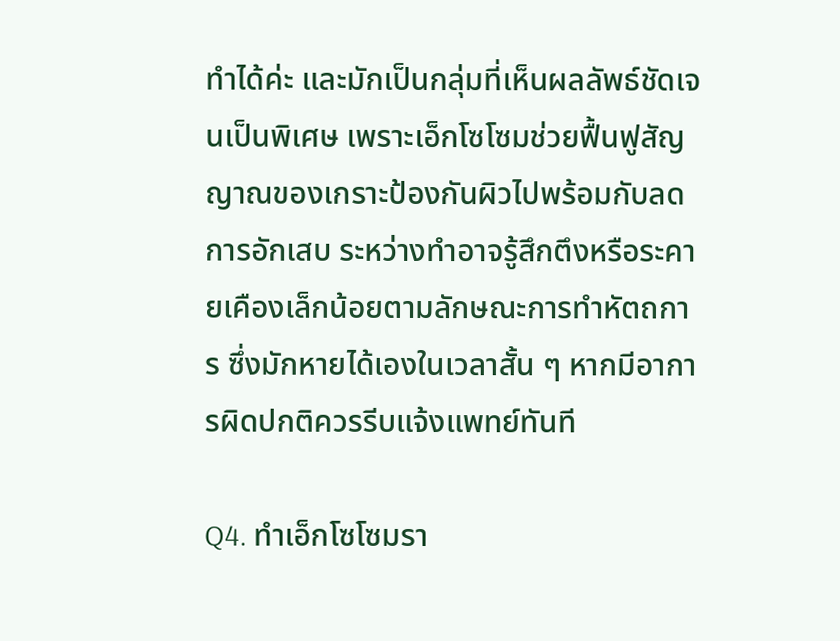ทำได้ค่ะ และมักเป็นกลุ่มที่เห็นผลลัพธ์ชัดเจนเป็นพิเศษ เพราะเอ็กโซโซมช่วยฟื้นฟูสัญญาณของเกราะป้องกันผิวไปพร้อมกับลดการอักเสบ ระหว่างทำอาจรู้สึกตึงหรือระคายเคืองเล็กน้อยตามลักษณะการทำหัตถการ ซึ่งมักหายได้เองในเวลาสั้น ๆ หากมีอาการผิดปกติควรรีบแจ้งแพทย์ทันที

Q4. ทำเอ็กโซโซมรา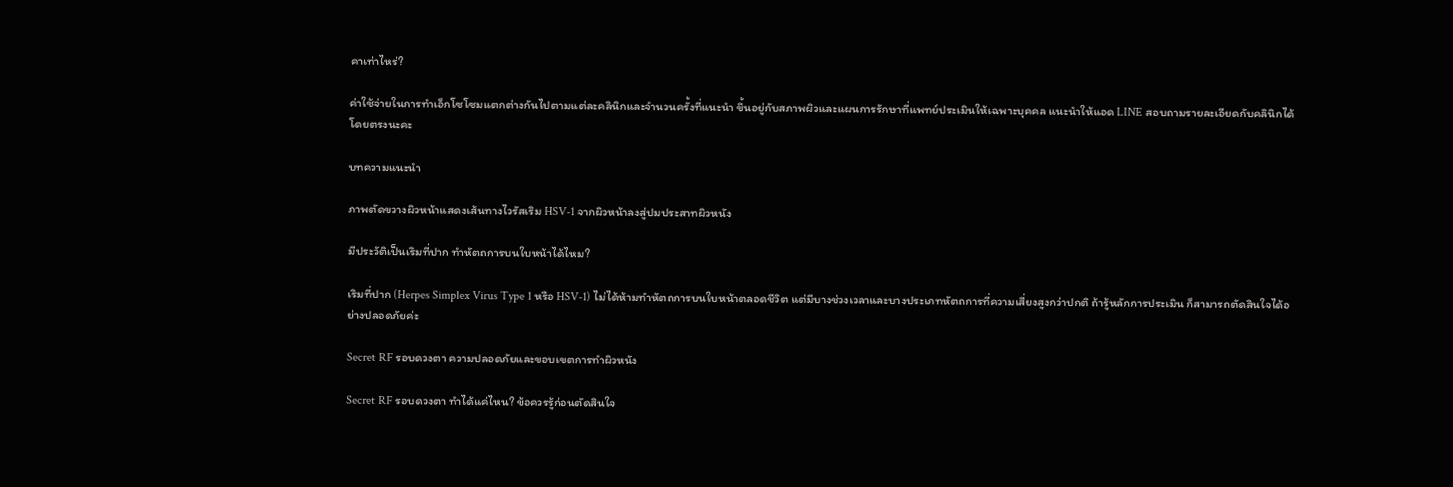คาเท่าไหร่?

ค่าใช้จ่ายในการทำเอ็กโซโซมแตกต่างกันไปตามแต่ละคลินิกและจำนวนครั้งที่แนะนำ ขึ้นอยู่กับสภาพผิวและแผนการรักษาที่แพทย์ประเมินให้เฉพาะบุคคล แนะนำให้แอด LINE สอบถามรายละเอียดกับคลินิกได้โดยตรงนะคะ

บทความแนะนำ

ภาพตัดขวางผิวหน้าแสดงเส้นทางไวรัสเริม HSV-1 จากผิวหน้าลงสู่ปมประสาทผิวหนัง

มีประวัติเป็นเริมที่ปาก ทำหัตถการบนใบหน้าได้ไหม?

เริมที่ปาก (Herpes Simplex Virus Type 1 หรือ HSV-1) ไม่ได้ห้ามทำหัตถการบนใบหน้าตลอดชีวิต แต่มีบางช่วงเวลาและบางประเภทหัตถการที่ความเสี่ยงสูงกว่าปกติ ถ้ารู้หลักการประเมิน ก็สามารถตัดสินใจได้อย่างปลอดภัยค่ะ

Secret RF รอบดวงตา ความปลอดภัยและขอบเขตการทำผิวหนัง

Secret RF รอบดวงตา ทำได้แค่ไหน? ข้อควรรู้ก่อนตัดสินใจ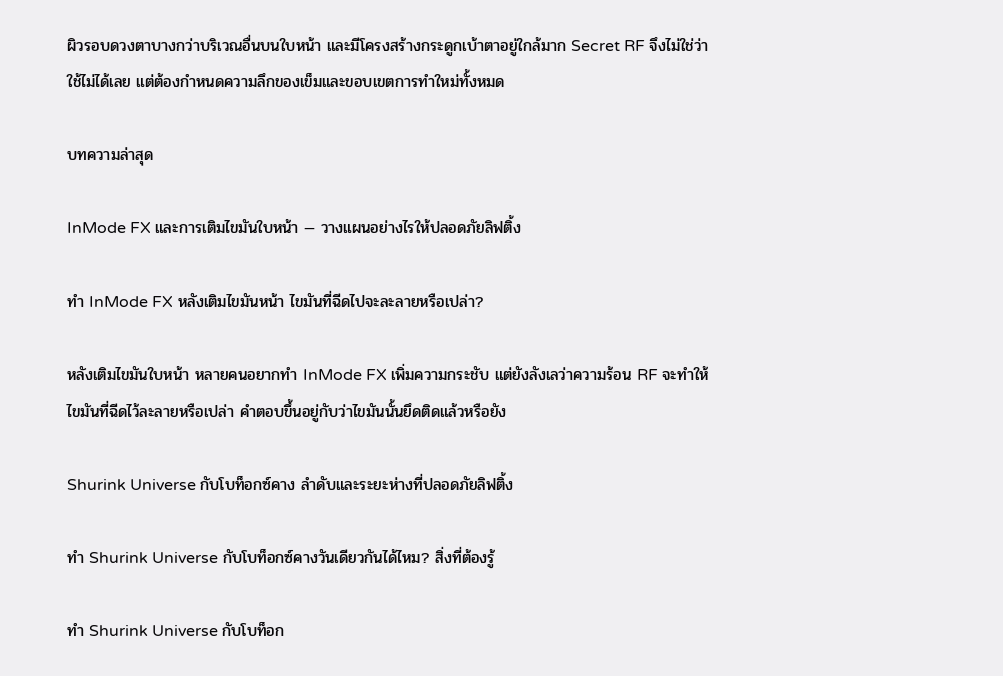ผิวรอบดวงตาบางกว่าบริเวณอื่นบนใบหน้า และมีโครงสร้างกระดูกเบ้าตาอยู่ใกล้มาก Secret RF จึงไม่ใช่ว่าใช้ไม่ได้เลย แต่ต้องกำหนดความลึกของเข็มและขอบเขตการทำใหม่ทั้งหมด

บทความล่าสุด

InMode FX และการเติมไขมันใบหน้า — วางแผนอย่างไรให้ปลอดภัยลิฟติ้ง

ทำ InMode FX หลังเติมไขมันหน้า ไขมันที่ฉีดไปจะละลายหรือเปล่า?

หลังเติมไขมันใบหน้า หลายคนอยากทำ InMode FX เพิ่มความกระชับ แต่ยังลังเลว่าความร้อน RF จะทำให้ไขมันที่ฉีดไว้ละลายหรือเปล่า คำตอบขึ้นอยู่กับว่าไขมันนั้นยึดติดแล้วหรือยัง

Shurink Universe กับโบท็อกซ์คาง ลำดับและระยะห่างที่ปลอดภัยลิฟติ้ง

ทำ Shurink Universe กับโบท็อกซ์คางวันเดียวกันได้ไหม? สิ่งที่ต้องรู้

ทำ Shurink Universe กับโบท็อก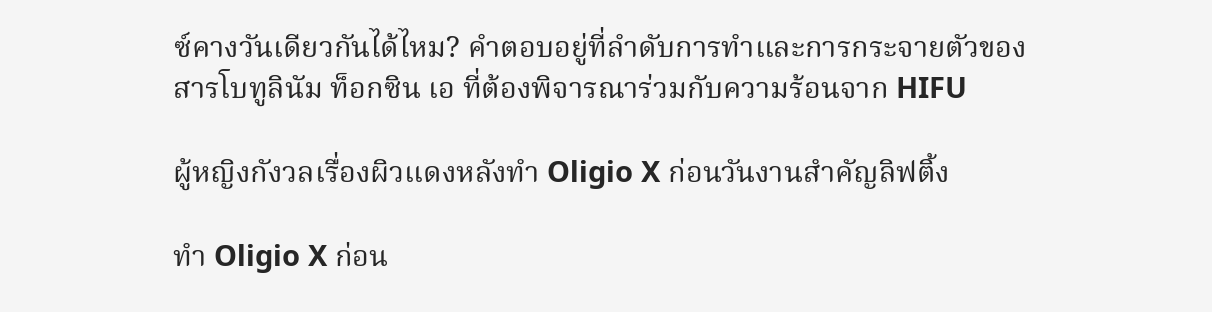ซ์คางวันเดียวกันได้ไหม? คำตอบอยู่ที่ลำดับการทำและการกระจายตัวของสารโบทูลินัม ท็อกซิน เอ ที่ต้องพิจารณาร่วมกับความร้อนจาก HIFU

ผู้หญิงกังวลเรื่องผิวแดงหลังทำ Oligio X ก่อนวันงานสำคัญลิฟติ้ง

ทำ Oligio X ก่อน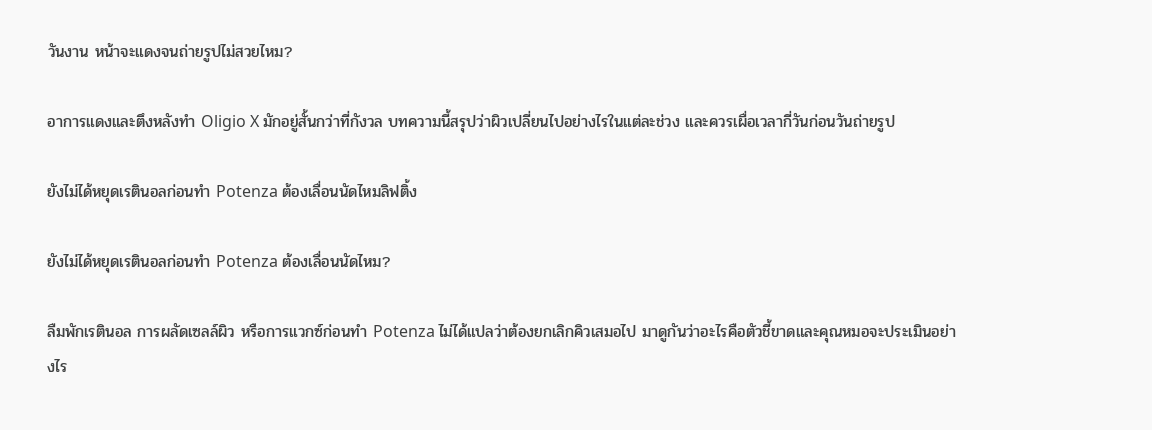วันงาน หน้าจะแดงจนถ่ายรูปไม่สวยไหม?

อาการแดงและตึงหลังทำ Oligio X มักอยู่สั้นกว่าที่กังวล บทความนี้สรุปว่าผิวเปลี่ยนไปอย่างไรในแต่ละช่วง และควรเผื่อเวลากี่วันก่อนวันถ่ายรูป

ยังไม่ได้หยุดเรตินอลก่อนทำ Potenza ต้องเลื่อนนัดไหมลิฟติ้ง

ยังไม่ได้หยุดเรตินอลก่อนทำ Potenza ต้องเลื่อนนัดไหม?

ลืมพักเรตินอล การผลัดเซลล์ผิว หรือการแวกซ์ก่อนทำ Potenza ไม่ได้แปลว่าต้องยกเลิกคิวเสมอไป มาดูกันว่าอะไรคือตัวชี้ขาดและคุณหมอจะประเมินอย่างไร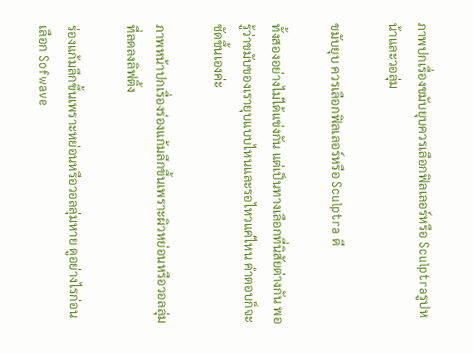ภาพปกเรื่องขมับยุบควรเลือกฟิลเลอร์หรือ Sculptraรูปหน้าและวอลุ่ม

ขมับยุบ ควรเลือกฟิลเลอร์หรือ Sculptra ดี

ทั้งสองอย่างไม่ได้แข่งกัน แต่เป็นทางเลือกที่นิสัยต่างกัน พอรู้ว่าขมับของเรายุบแบบไหนและรอไหวแค่ไหน คำตอบก็จะชัดขึ้นเองค่ะ

ภาพหน้าปกเรื่องร่องแก้มลึกขึ้นเพราะผิวหย่อนหรือวอลลุ่มที่ลดลงลิฟติ้ง

ร่องแก้มลึกขึ้นเพราะหย่อนหรือวอลลุ่มหาย ดูอย่างไรก่อนเลือก Sofwave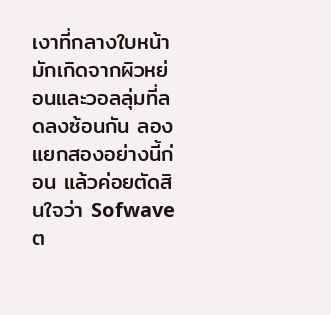เงาที่กลางใบหน้ามักเกิดจากผิวหย่อนและวอลลุ่มที่ลดลงซ้อนกัน ลองแยกสองอย่างนี้ก่อน แล้วค่อยตัดสินใจว่า Sofwave ต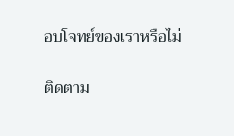อบโจทย์ของเราหรือไม่

ติดตาม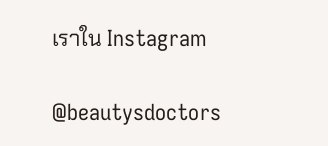เราใน Instagram

@beautysdoctors